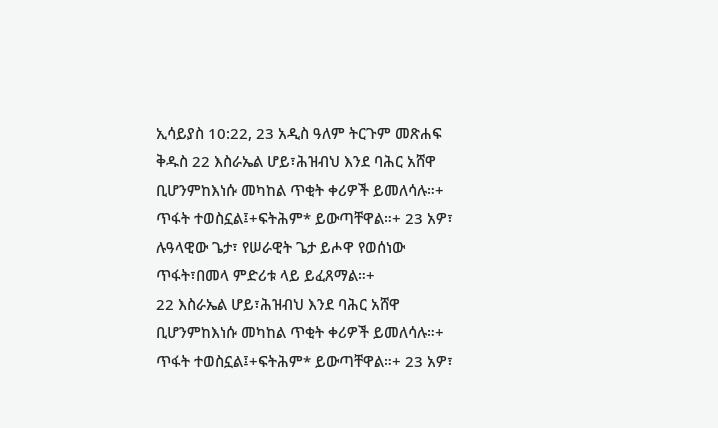ኢሳይያስ 10:22, 23 አዲስ ዓለም ትርጉም መጽሐፍ ቅዱስ 22 እስራኤል ሆይ፣ሕዝብህ እንደ ባሕር አሸዋ ቢሆንምከእነሱ መካከል ጥቂት ቀሪዎች ይመለሳሉ።+ ጥፋት ተወስኗል፤+ፍትሕም* ይውጣቸዋል።+ 23 አዎ፣ ሉዓላዊው ጌታ፣ የሠራዊት ጌታ ይሖዋ የወሰነው ጥፋት፣በመላ ምድሪቱ ላይ ይፈጸማል።+
22 እስራኤል ሆይ፣ሕዝብህ እንደ ባሕር አሸዋ ቢሆንምከእነሱ መካከል ጥቂት ቀሪዎች ይመለሳሉ።+ ጥፋት ተወስኗል፤+ፍትሕም* ይውጣቸዋል።+ 23 አዎ፣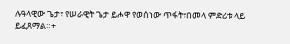ሉዓላዊው ጌታ፣ የሠራዊት ጌታ ይሖዋ የወሰነው ጥፋት፣በመላ ምድሪቱ ላይ ይፈጸማል።+